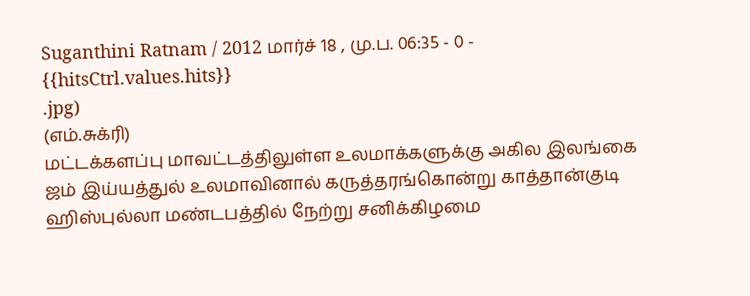Suganthini Ratnam / 2012 மார்ச் 18 , மு.ப. 06:35 - 0 - {{hitsCtrl.values.hits}}
.jpg)
(எம்.சுக்ரி)
மட்டக்களப்பு மாவட்டத்திலுள்ள உலமாக்களுக்கு அகில இலங்கை ஜம் இய்யத்துல் உலமாவினால் கருத்தரங்கொன்று காத்தான்குடி ஹிஸ்புல்லா மண்டபத்தில் நேற்று சனிக்கிழமை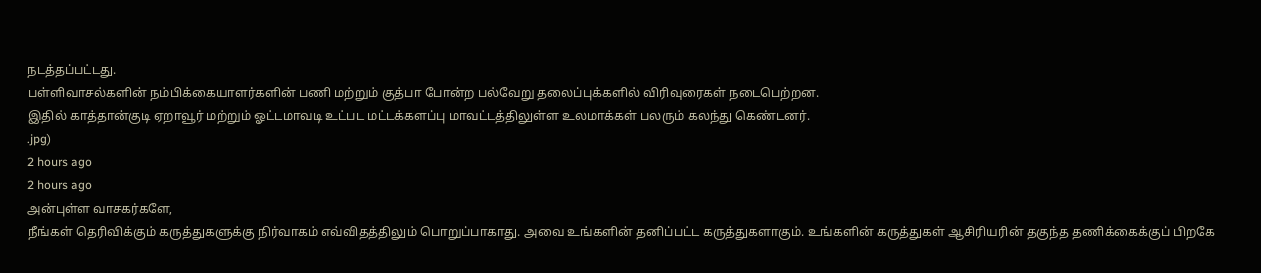நடத்தப்பட்டது.
பள்ளிவாசல்களின் நம்பிக்கையாளர்களின் பணி மற்றும் குத்பா போன்ற பல்வேறு தலைப்புக்களில் விரிவுரைகள் நடைபெற்றன.
இதில் காத்தான்குடி ஏறாவூர் மற்றும் ஓட்டமாவடி உட்பட மட்டக்களப்பு மாவட்டத்திலுள்ள உலமாக்கள் பலரும் கலந்து கெண்டனர்.
.jpg)
2 hours ago
2 hours ago
அன்புள்ள வாசகர்களே,
நீங்கள் தெரிவிக்கும் கருத்துகளுக்கு நிர்வாகம் எவ்விதத்திலும் பொறுப்பாகாது. அவை உங்களின் தனிப்பட்ட கருத்துகளாகும். உங்களின் கருத்துகள் ஆசிரியரின் தகுந்த தணிக்கைக்குப் பிறகே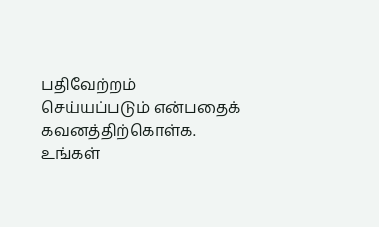பதிவேற்றம் செய்யப்படும் என்பதைக் கவனத்திற்கொள்க. உங்கள்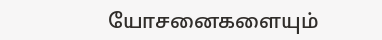யோசனைகளையும்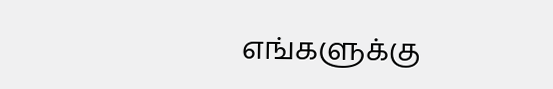எங்களுக்கு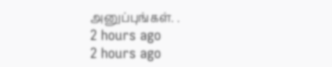அனுப்புங்கள். .
2 hours ago
2 hours ago